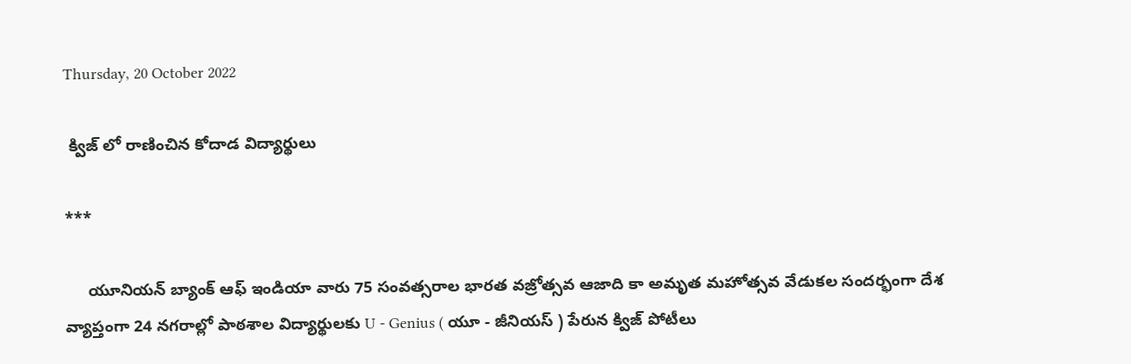Thursday, 20 October 2022

 క్విజ్ లో రాణించిన కోదాడ విద్యార్థులు

***

     యూనియన్ బ్యాంక్ ఆఫ్ ఇండియా వారు 75 సంవత్సరాల భారత వజ్రోత్సవ ఆజాది కా అమృత మహోత్సవ వేడుకల సందర్భంగా దేశ వ్యాప్తంగా 24 నగరాల్లో పాఠశాల విద్యార్థులకు U - Genius ( యూ - జీనియస్ ) పేరున క్విజ్ పోటీలు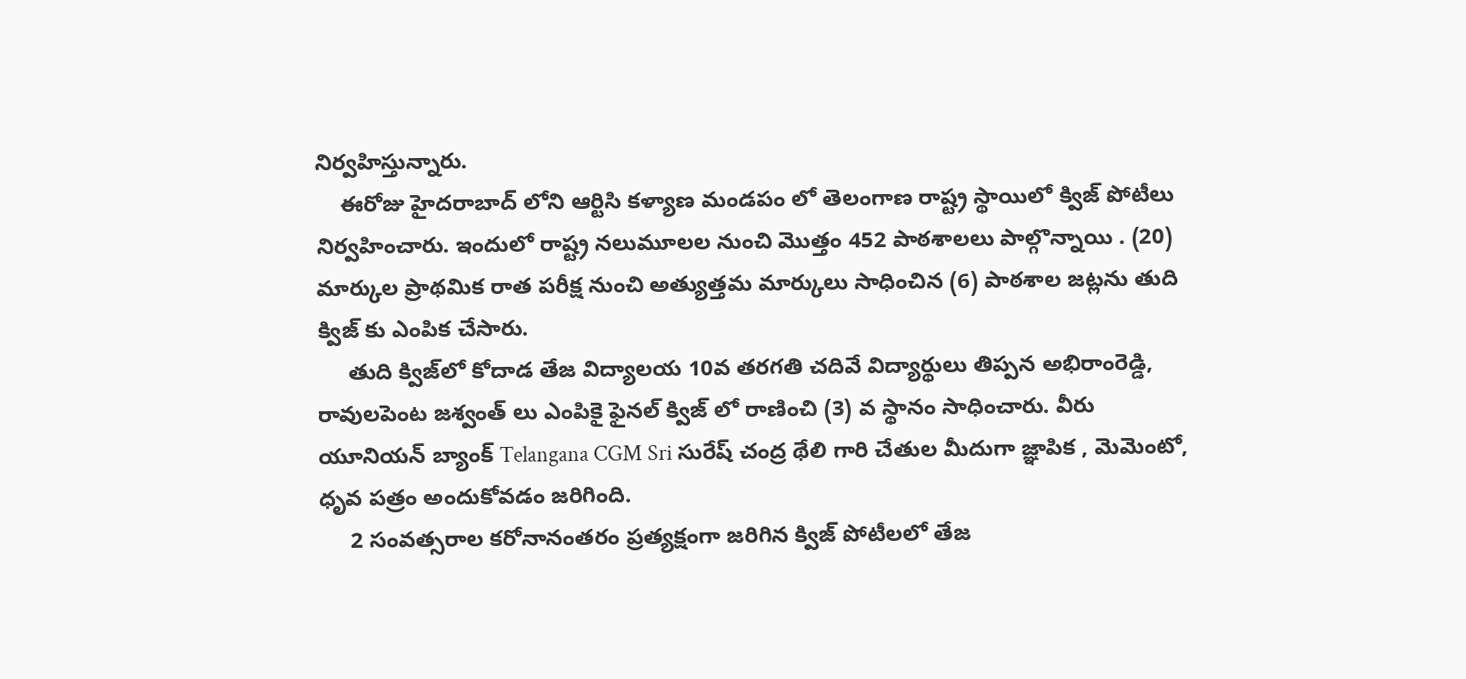నిర్వహిస్తున్నారు.
    ఈరోజు హైదరాబాద్ లోని ఆర్టిసి కళ్యాణ మండపం లో తెలంగాణ రాష్ట్ర స్థాయిలో క్విజ్ పోటీలు నిర్వహించారు. ఇందులో రాష్ట్ర నలుమూలల నుంచి మెుత్తం 452 పాఠశాలలు పాల్గొన్నాయి . (20) మార్కుల ప్రాథమిక రాత పరీక్ష నుంచి అత్యుత్తమ మార్కులు సాధించిన (6) పాఠశాల జట్లను తుది క్విజ్ కు ఎంపిక చేసారు.
     తుది క్విజ్‌లో కోదాడ తేజ విద్యాలయ 10వ తరగతి చదివే విద్యార్థులు తిప్పన అభిరాంరెడ్డి, రావులపెంట జశ్వంత్ లు ఎంపికై ఫైనల్ క్విజ్ లో రాణించి (3) వ స్థానం సాధించారు. వీరు యూనియన్ బ్యాంక్ Telangana CGM Sri సురేష్ చంద్ర థేలి గారి చేతుల మీదుగా జ్ఞాపిక , మెమెంటో, ధృవ పత్రం అందుకోవడం జరిగింది.
     2 సంవత్సరాల కరోనానంతరం ప్రత్యక్షంగా జరిగిన క్విజ్ పోటీలలో తేజ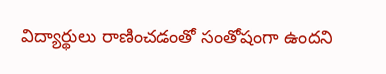విద్యార్థులు రాణించడంతో సంతోషంగా ఉందని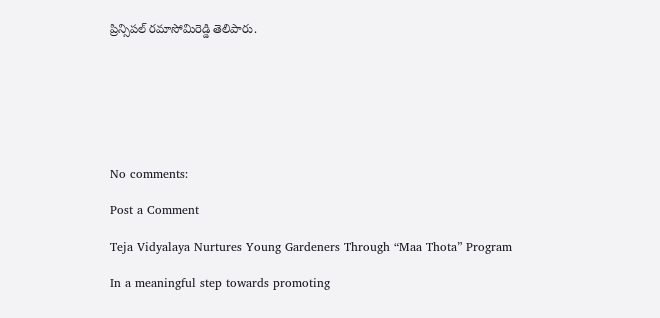ప్రిన్సిపల్ రమాసోమిరెడ్డి తెలిపారు.







No comments:

Post a Comment

Teja Vidyalaya Nurtures Young Gardeners Through “Maa Thota” Program

In a meaningful step towards promoting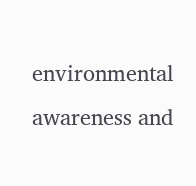environmental awareness and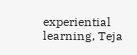experiential learning, Teja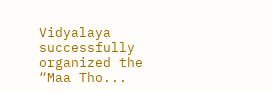Vidyalaya successfully organized the “Maa Tho...